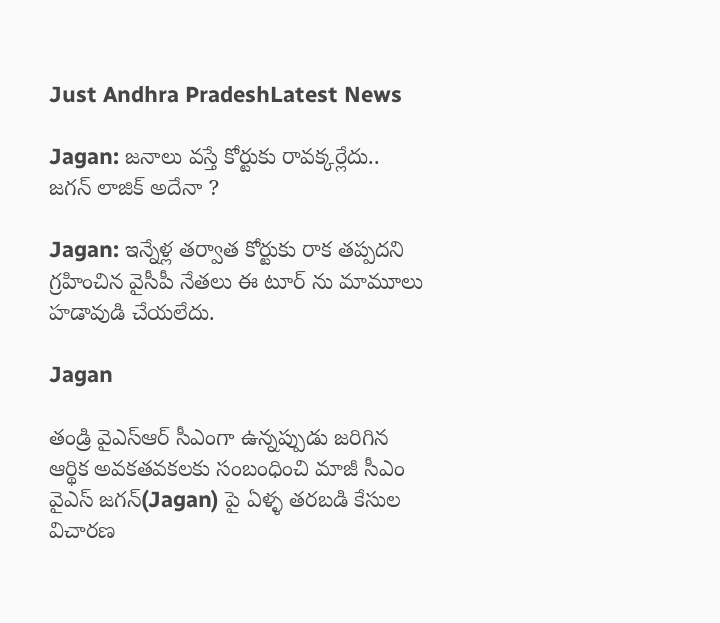Just Andhra PradeshLatest News

Jagan: జనాలు వస్తే కోర్టుకు రావక్కర్లేదు..  జగన్ లాజిక్ అదేనా ?

Jagan: ఇన్నేళ్ల తర్వాత కోర్టుకు రాక తప్పదని గ్రహించిన వైసీపీ నేతలు ఈ టూర్ ను మామూలు హడావుడి చేయలేదు.

Jagan

తండ్రి వైఎస్ఆర్ సీఎంగా ఉన్నప్పుడు జరిగిన ఆర్థిక అవకతవకలకు సంబంధించి మాజీ సీఎం వైఎస్ జగన్(Jagan) పై ఏళ్ళ తరబడి కేసుల విచారణ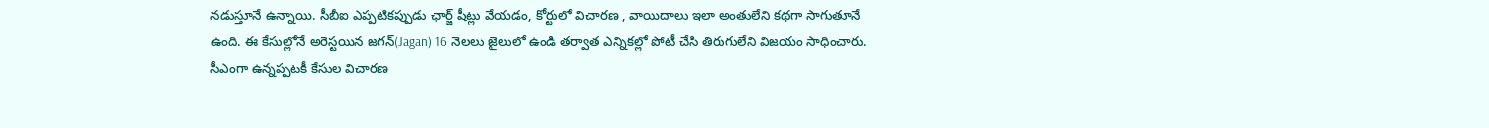నడుస్తూనే ఉన్నాయి. సీబీఐ ఎప్పటికప్పుడు ఛార్జ్ షీట్లు వేయడం, కోర్టులో విచారణ , వాయిదాలు ఇలా అంతులేని కథగా సాగుతూనే ఉంది. ఈ కేసుల్లోనే అరెస్టయిన జగన్(Jagan) 16 నెలలు జైలులో ఉండి తర్వాత ఎన్నికల్లో పోటీ చేసి తిరుగులేని విజయం సాధించారు. సీఎంగా ఉన్నప్పటకీ కేసుల విచారణ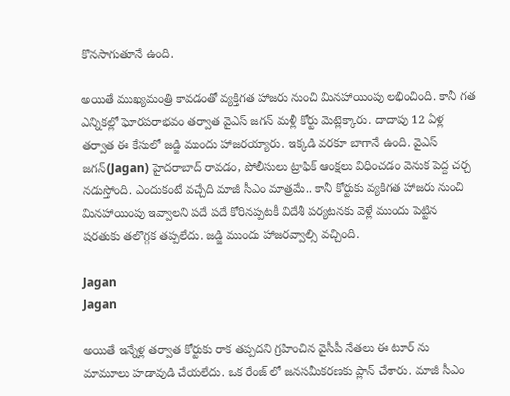కొనసాగుతూనే ఉంది.

అయితే ముఖ్యమంత్రి కావడంతో వ్యక్తిగత హాజరు నుంచి మినహాయింపు లభించింది. కానీ గత ఎన్నికల్లో ఘోరపరాభవం తర్వాత వైఎస్ జగన్ మళ్లీ కోర్టు మెట్లెక్కారు. దాదాపు 12 ఏళ్ల తర్వాత ఈ కేసులో జడ్జి ముందు హాజరయ్యారు. ఇక్కడి వరకూ బాగానే ఉంది. వైఎస్ జగన్(Jagan) హైదరాబాద్ రావడం, పోలీసులు ట్రాఫిక్ ఆంక్షలు విధించడం వెనుక పెద్ద చర్చ నడుస్తోంది. ఎందుకంటే వచ్చేది మాజీ సీఎం మాత్రమే.. కానీ కోర్టుకు వ్యకిగత హాజరు నుంచి మినహాయింపు ఇవ్వాలని పదే పదే కోరినప్పటకీ విదేశీ పర్యటనకు వెళ్లే ముందు పెట్టిన షరతుకు తలొగ్గక తప్పలేదు. జడ్జి ముందు హాజరవ్వాల్సి వచ్చింది.

Jagan
Jagan

అయితే ఇన్నేళ్ల తర్వాత కోర్టుకు రాక తప్పదని గ్రహించిన వైసీపీ నేతలు ఈ టూర్ ను మామూలు హడావుడి చేయలేదు. ఒక రేంజ్ లో జనసమీకరణకు ప్లాన్ చేశారు. మాజీ సీఎం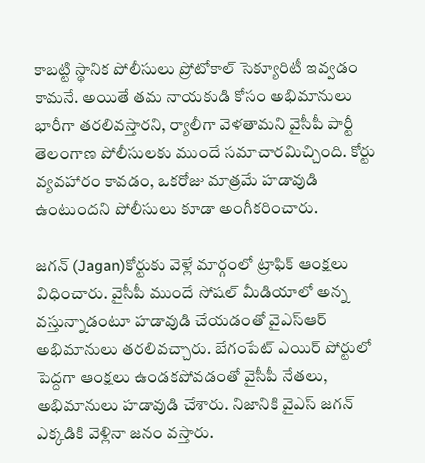కాబట్టి స్థానిక పోలీసులు ప్రోటోకాల్ సెక్యూరిటీ ఇవ్వడం కామనే. అయితే తమ నాయకుడి కోసం అభిమానులు భారీగా తరలివస్తారని, ర్యాలీగా వెళతామని వైసీపీ పార్టీ తెలంగాణ పోలీసులకు ముందే సమాచారమిచ్చింది. కోర్టు వ్యవహారం కావడం, ఒకరోజు మాత్రమే హడావుడి ఉంటుందని పోలీసులు కూడా అంగీకరించారు.

జగన్ (Jagan)కోర్టుకు వెళ్లే మార్గంలో ట్రాఫిక్ ఆంక్షలు విధించారు. వైసీపీ ముందే సోషల్ మీడియాలో అన్న వస్తున్నాడంటూ హడావుడి చేయడంతో వైఎస్ఆర్ అభిమానులు తరలివచ్చారు. బేగంపేట్ ఎయిర్ పోర్టులో పెద్దగా ఆంక్షలు ఉండకపోవడంతో వైసీపీ నేతలు, అభిమానులు హడావుడి చేశారు. నిజానికి వైఎస్ జగన్ ఎక్కడికి వెళ్లినా జనం వస్తారు.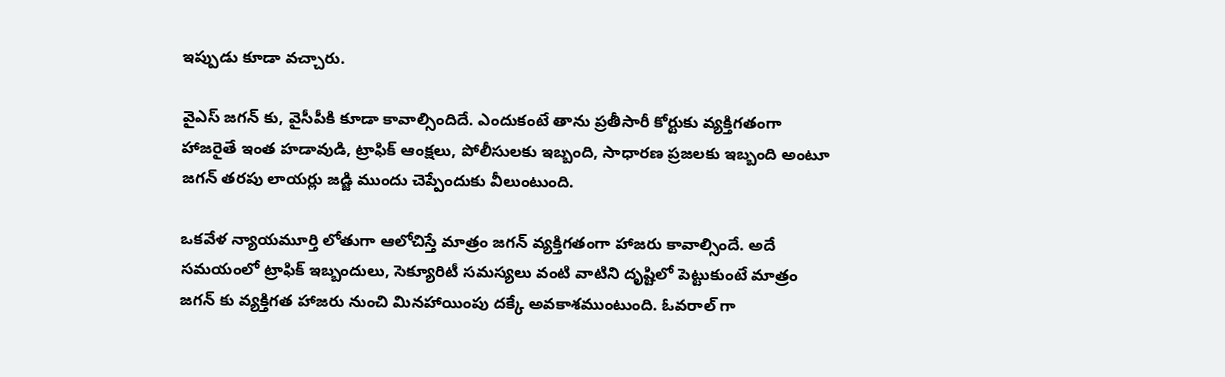ఇప్పుడు కూడా వచ్చారు.

వైఎస్ జగన్ కు, వైసీపీకి కూడా కావాల్సిందిదే. ఎందుకంటే తాను ప్రతీసారీ కోర్టుకు వ్యక్తిగతంగా హాజరైతే ఇంత హడావుడి, ట్రాఫిక్ ఆంక్షలు, పోలీసులకు ఇబ్బంది, సాధారణ ప్రజలకు ఇబ్బంది అంటూ జగన్ తరపు లాయర్లు జడ్జి ముందు చెప్పేందుకు వీలుంటుంది.

ఒకవేళ న్యాయమూర్తి లోతుగా ఆలోచిస్తే మాత్రం జగన్ వ్యక్తిగతంగా హాజరు కావాల్సిందే. అదే సమయంలో ట్రాఫిక్ ఇబ్బందులు, సెక్యూరిటీ సమస్యలు వంటి వాటిని దృష్టిలో పెట్టుకుంటే మాత్రం జగన్ కు వ్యక్తిగత హాజరు నుంచి మినహాయింపు దక్కే అవకాశముంటుంది. ఓవరాల్ గా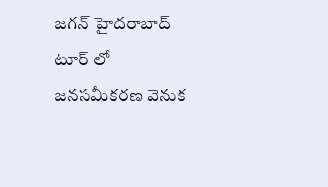జగన్ హైదరాబాద్ టూర్ లో జనసమీకరణ వెనుక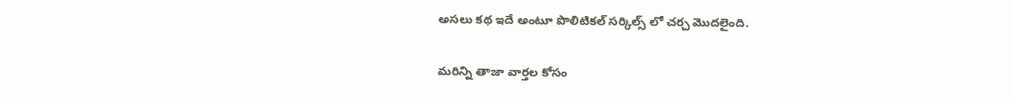అసలు కథ ఇదే అంటూ పొలిటికల్ సర్కిల్స్ లో చర్చ మొదలైంది.

మరిన్ని తాజా వార్తల కోసం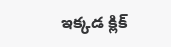ఇక్కడ క్లిక్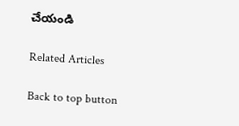చేయండి

Related Articles

Back to top button